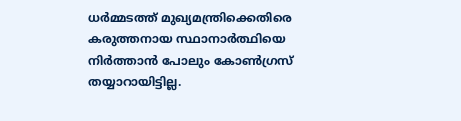ധര്‍മ്മടത്ത് മുഖ്യമന്ത്രിക്കെതിരെ കരുത്തനായ സ്ഥാനാര്‍ത്ഥിയെ നിര്‍ത്താൻ പോലും കോൺഗ്രസ് തയ്യാറായിട്ടില്ല.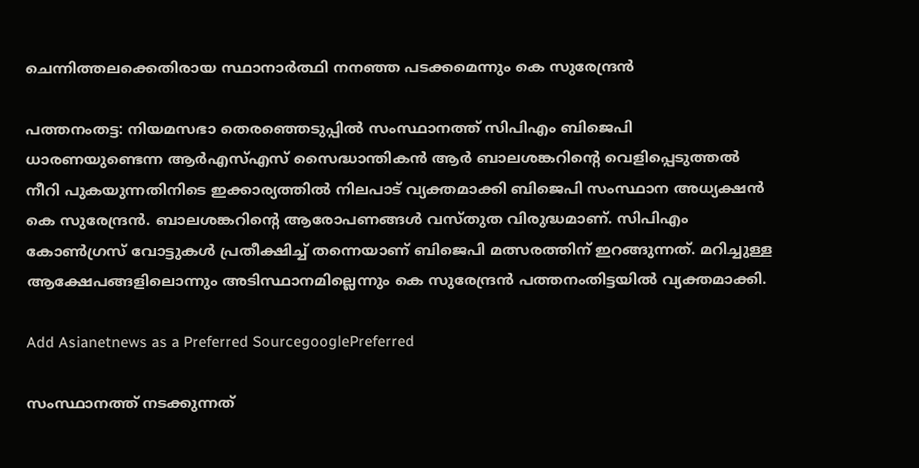ചെന്നിത്തലക്കെതിരായ സ്ഥാനാര്‍ത്ഥി നനഞ്ഞ പടക്കമെന്നും കെ സുരേന്ദ്രൻ

പത്തനംതട്ട: നിയമസഭാ തെരഞ്ഞെടുപ്പിൽ സംസ്ഥാനത്ത് സിപിഎം ബിജെപി ധാരണയുണ്ടെന്ന ആര്‍എസ്എസ് സൈദ്ധാന്തികൻ ആര്‍ ബാലശങ്കറിന്‍റെ വെളിപ്പെടുത്തൽ നീറി പുകയുന്നതിനിടെ ഇക്കാര്യത്തിൽ നിലപാട് വ്യക്തമാക്കി ബിജെപി സംസ്ഥാന അധ്യക്ഷൻ കെ സുരേന്ദ്രൻ. ബാലശങ്കറിന്‍റെ ആരോപണങ്ങൾ വസ്തുത വിരുദ്ധമാണ്. സിപിഎം കോൺഗ്രസ് വോട്ടുകൾ പ്രതീക്ഷിച്ച് തന്നെയാണ് ബിജെപി മത്സരത്തിന് ഇറങ്ങുന്നത്. മറിച്ചുള്ള ആക്ഷേപങ്ങളിലൊന്നും അടിസ്ഥാനമില്ലെന്നും കെ സുരേന്ദ്രൻ പത്തനംതിട്ടയിൽ വ്യക്തമാക്കി.

Add Asianetnews as a Preferred SourcegooglePreferred

സംസ്ഥാനത്ത് നടക്കുന്നത്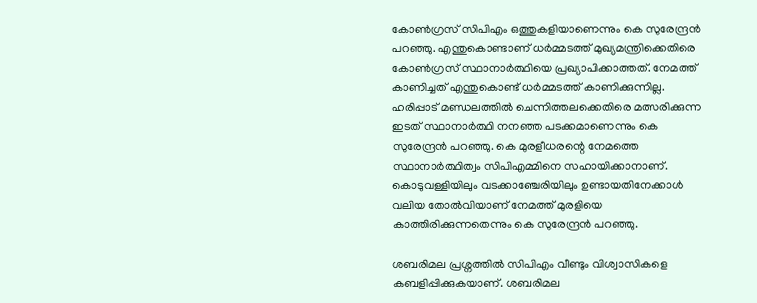കോൺഗ്രസ് സിപിഎം ഒത്തുകളിയാണെന്നും കെ സുരേന്ദ്രൻ പറഞ്ഞു. എന്തുകൊണ്ടാണ് ധര്‍മ്മടത്ത് മുഖ്യമന്ത്രിക്കെതിരെ കോൺഗ്രസ് സ്ഥാനാര്‍ത്ഥിയെ പ്രഖ്യാപിക്കാത്തത്. നേമത്ത് കാണിച്ചത് എന്തുകൊണ്ട് ധര്‍മ്മടത്ത് കാണിക്കുന്നില്ല. ഹരിപ്പാട് മണ്ഡലത്തിൽ ചെന്നിത്തലക്കെതിരെ മത്സരിക്കുന്ന ഇടത് സ്ഥാനാർത്ഥി നനഞ്ഞ പടക്കമാണെന്നും കെ സുരേന്ദ്രൻ പറഞ്ഞു. കെ മുരളീധരന്റെ നേമത്തെ സ്ഥാനാർത്ഥിത്വം സിപിഎമ്മിനെ സഹായിക്കാനാണ്. കൊടുവള്ളിയിലും വടക്കാഞ്ചേരിയിലും ഉണ്ടായതിനേക്കാൾ വലിയ തോൽവിയാണ് നേമത്ത് മുരളിയെ കാത്തിരിക്കുന്നതെന്നും കെ സുരേന്ദ്രൻ പറഞ്ഞു.

ശബരിമല പ്രശ്നത്തിൽ സിപിഎം വീണ്ടും വിശ്വാസികളെ കബളിപ്പിക്കുകയാണ്. ശബരിമല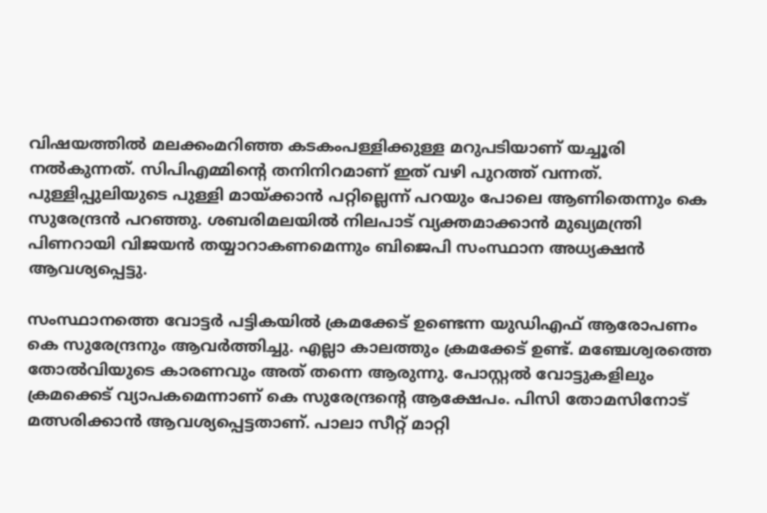വിഷയത്തിൽ മലക്കംമറിഞ്ഞ കടകംപള്ളിക്കുള്ള മറുപടിയാണ് യച്ചൂരി നൽകുന്നത്. സിപിഎമ്മിന്റെ തനിനിറമാണ് ഇത് വഴി പുറത്ത് വന്നത്. പുള്ളിപ്പുലിയുടെ പുള്ളി മായ്ക്കാൻ പറ്റില്ലെന്ന് പറയും പോലെ ആണിതെന്നും കെ സുരേന്ദ്രൻ പറഞ്ഞു. ശബരിമലയിൽ നിലപാട് വ്യക്തമാക്കാൻ മുഖ്യമന്ത്രി പിണറായി വിജയൻ തയ്യാറാകണമെന്നും ബിജെപി സംസ്ഥാന അധ്യക്ഷൻ ആവശ്യപ്പെട്ടു.

സംസ്ഥാനത്തെ വോട്ടർ പട്ടികയിൽ ക്രമക്കേട് ഉണ്ടെന്ന യുഡിഎഫ് ആരോപണം കെ സുരേന്ദ്രനും ആവര്‍ത്തിച്ചു. എല്ലാ കാലത്തും ക്രമക്കേട് ഉണ്ട്. മഞ്ചേശ്വരത്തെ തോൽവിയുടെ കാരണവും അത് തന്നെ ആരുന്നു. പോസ്റ്റൽ വോട്ടുകളിലും ക്രമക്കെട് വ്യാപകമെന്നാണ് കെ സുരേന്ദ്രന്‍റെ ആക്ഷേപം. പിസി തോമസിനോട് മത്സരിക്കാൻ ആവശ്യപ്പെട്ടതാണ്. പാലാ സീറ്റ്‌ മാറ്റി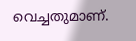വെച്ചതുമാണ്.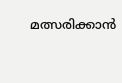മത്സരിക്കാൻ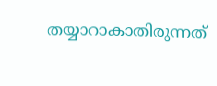തയ്യാറാകാതിരുന്നത്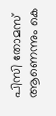പിസി തോമസ് ആണെന്നും കെ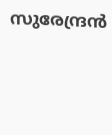സുരേന്ദ്രൻ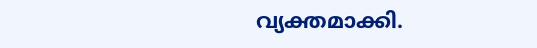വ്യക്തമാക്കി.